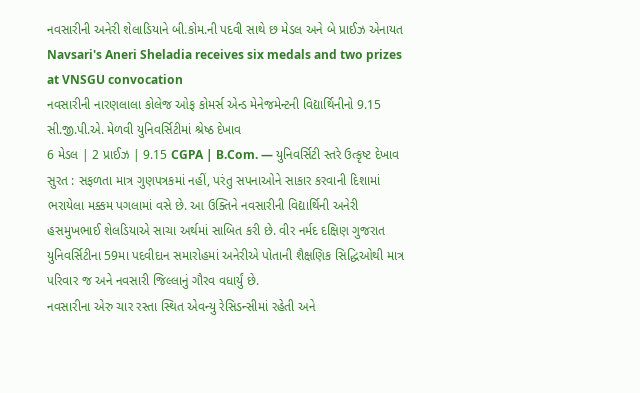નવસારીની અનેરી શેલાડિયાને બી.કોમ.ની પદવી સાથે છ મેડલ અને બે પ્રાઈઝ એનાયત
Navsari's Aneri Sheladia receives six medals and two prizes at VNSGU convocation
નવસારીની નારણલાલા કોલેજ ઓફ કોમર્સ એન્ડ મેનેજમેન્ટની વિદ્યાર્થિનીનો 9.15 સી.જી.પી.એ. મેળવી યુનિવર્સિટીમાં શ્રેષ્ઠ દેખાવ
6 મેડલ | 2 પ્રાઈઝ | 9.15 CGPA | B.Com. — યુનિવર્સિટી સ્તરે ઉત્કૃષ્ટ દેખાવ
સુરત : સફળતા માત્ર ગુણપત્રકમાં નહીં, પરંતુ સપનાઓને સાકાર કરવાની દિશામાં ભરાયેલા મક્કમ પગલામાં વસે છે. આ ઉક્તિને નવસારીની વિદ્યાર્થિની અનેરી હસમુખભાઈ શેલડિયાએ સાચા અર્થમાં સાબિત કરી છે. વીર નર્મદ દક્ષિણ ગુજરાત યુનિવર્સિટીના 59મા પદવીદાન સમારોહમાં અનેરીએ પોતાની શૈક્ષણિક સિદ્ધિઓથી માત્ર પરિવાર જ અને નવસારી જિલ્લાનું ગૌરવ વધાર્યું છે.
નવસારીના એરુ ચાર રસ્તા સ્થિત એવન્યુ રેસિડન્સીમાં રહેતી અને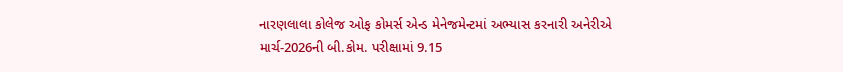નારણલાલા કોલેજ ઓફ કોમર્સ એન્ડ મેનેજમેન્ટમાં અભ્યાસ કરનારી અનેરીએ માર્ચ-2026ની બી.કોમ. પરીક્ષામાં 9.15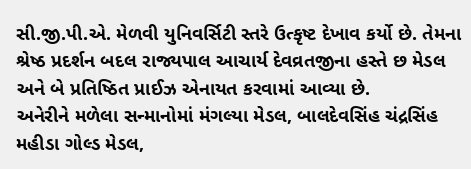સી.જી.પી.એ. મેળવી યુનિવર્સિટી સ્તરે ઉત્કૃષ્ટ દેખાવ કર્યો છે. તેમના શ્રેષ્ઠ પ્રદર્શન બદલ રાજ્યપાલ આચાર્ય દેવવ્રતજીના હસ્તે છ મેડલ અને બે પ્રતિષ્ઠિત પ્રાઈઝ એનાયત કરવામાં આવ્યા છે.
અનેરીને મળેલા સન્માનોમાં મંગલ્યા મેડલ, બાલદેવસિંહ ચંદ્રસિંહ મહીડા ગોલ્ડ મેડલ,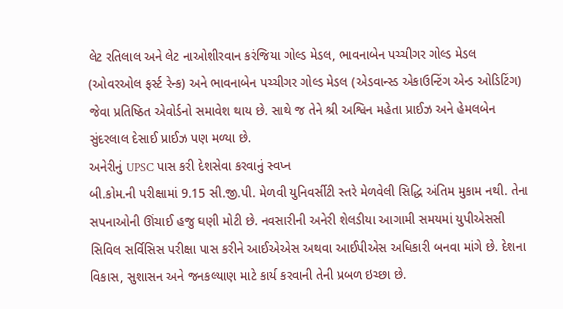લેટ રતિલાલ અને લેટ નાઓશીરવાન કરંજિયા ગોલ્ડ મેડલ, ભાવનાબેન પચ્ચીગર ગોલ્ડ મેડલ (ઓવરઓલ ફર્સ્ટ રેન્ક) અને ભાવનાબેન પચ્ચીગર ગોલ્ડ મેડલ (એડવાન્સ્ડ એકાઉન્ટિંગ એન્ડ ઓડિટિંગ) જેવા પ્રતિષ્ઠિત એવોર્ડનો સમાવેશ થાય છે. સાથે જ તેને શ્રી અશ્વિન મહેતા પ્રાઈઝ અને હેમલબેન સુંદરલાલ દેસાઈ પ્રાઈઝ પણ મળ્યા છે.
અનેરીનું UPSC પાસ કરી દેશસેવા કરવાનું સ્વપ્ન
બી.કોમ.ની પરીક્ષામાં 9.15 સી.જી.પી. મેળવી યુનિવર્સીટી સ્તરે મેળવેલી સિદ્ધિ અંતિમ મુકામ નથી. તેના સપનાઓની ઊંચાઈ હજુ ઘણી મોટી છે. નવસારીની અનેરી શેલડીયા આગામી સમયમાં યુપીએસસી સિવિલ સર્વિસિસ પરીક્ષા પાસ કરીને આઈએએસ અથવા આઈપીએસ અધિકારી બનવા માંગે છે. દેશના વિકાસ, સુશાસન અને જનકલ્યાણ માટે કાર્ય કરવાની તેની પ્રબળ ઇચ્છા છે.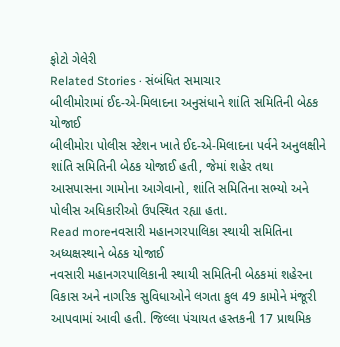ફોટો ગેલેરી
Related Stories · સંબંધિત સમાચાર
બીલીમોરામાં ઈદ-એ-મિલાદના અનુસંધાને શાંતિ સમિતિની બેઠક યોજાઈ
બીલીમોરા પોલીસ સ્ટેશન ખાતે ઈદ-એ-મિલાદના પર્વને અનુલક્ષીને શાંતિ સમિતિની બેઠક યોજાઈ હતી, જેમાં શહેર તથા આસપાસના ગામોના આગેવાનો, શાંતિ સમિતિના સભ્યો અને પોલીસ અધિકારીઓ ઉપસ્થિત રહ્યા હતા.
Read moreનવસારી મહાનગરપાલિકા સ્થાયી સમિતિના અધ્યક્ષસ્થાને બેઠક યોજાઈ
નવસારી મહાનગરપાલિકાની સ્થાયી સમિતિની બેઠકમાં શહેરના વિકાસ અને નાગરિક સુવિધાઓને લગતા કુલ 49 કામોને મંજૂરી આપવામાં આવી હતી. જિલ્લા પંચાયત હસ્તકની 17 પ્રાથમિક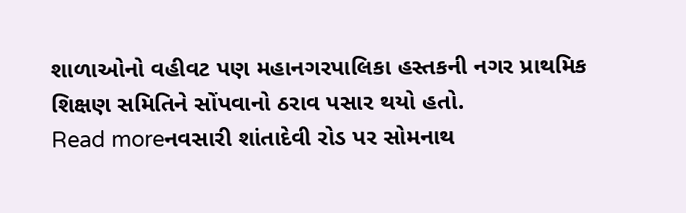શાળાઓનો વહીવટ પણ મહાનગરપાલિકા હસ્તકની નગર પ્રાથમિક શિક્ષણ સમિતિને સોંપવાનો ઠરાવ પસાર થયો હતો.
Read moreનવસારી શાંતાદેવી રોડ પર સોમનાથ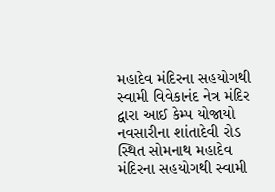મહાદેવ મંદિરના સહયોગથી સ્વામી વિવેકાનંદ નેત્ર મંદિર દ્વારા આઈ કેમ્પ યોજાયો
નવસારીના શાંતાદેવી રોડ સ્થિત સોમનાથ મહાદેવ મંદિરના સહયોગથી સ્વામી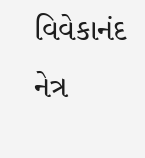વિવેકાનંદ નેત્ર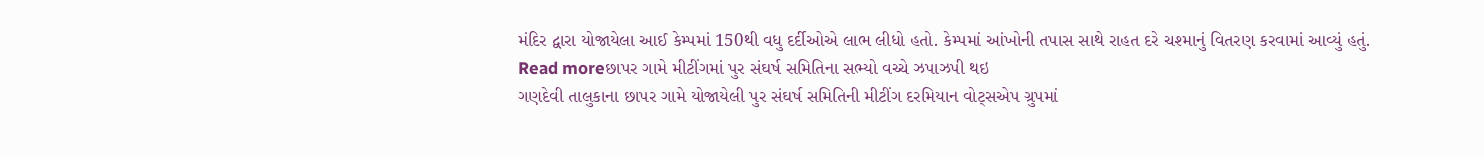મંદિર દ્વારા યોજાયેલા આઈ કેમ્પમાં 150થી વધુ દર્દીઓએ લાભ લીધો હતો. કેમ્પમાં આંખોની તપાસ સાથે રાહત દરે ચશ્માનું વિતરણ કરવામાં આવ્યું હતું.
Read moreછાપર ગામે મીટીંગમાં પુર સંઘર્ષ સમિતિના સભ્યો વચ્ચે ઝપાઝપી થઇ
ગણદેવી તાલુકાના છાપર ગામે યોજાયેલી પુર સંઘર્ષ સમિતિની મીટીંગ દરમિયાન વોટ્સએપ ગ્રુપમાં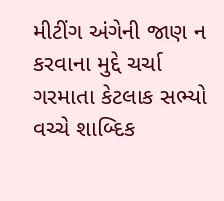મીટીંગ અંગેની જાણ ન કરવાના મુદ્દે ચર્ચા ગરમાતા કેટલાક સભ્યો વચ્ચે શાબ્દિક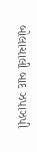બોલાચાલી બાદ ઝપાઝપી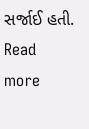સર્જાઈ હતી.
Read more